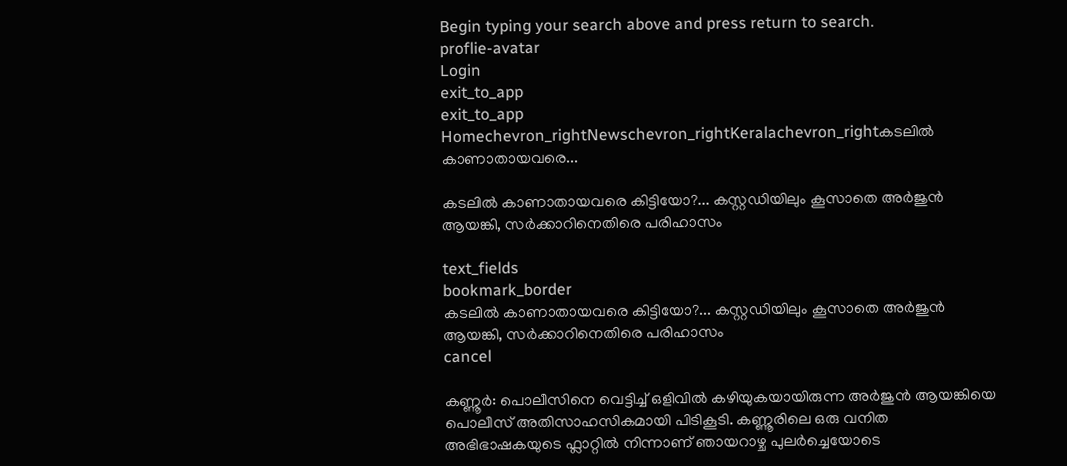Begin typing your search above and press return to search.
proflie-avatar
Login
exit_to_app
exit_to_app
Homechevron_rightNewschevron_rightKeralachevron_rightകടലില്‍ കാണാതായവരെ...

കടലില്‍ കാണാതായവരെ കിട്ടിയോ?... കസ്റ്റഡിയിലും കൂസാതെ അർജുൻ ആയങ്കി, സർക്കാറിനെതിരെ പരിഹാസം

text_fields
bookmark_border
കടലില്‍ കാണാതായവരെ കിട്ടിയോ?... കസ്റ്റഡിയിലും കൂസാതെ അർജുൻ ആയങ്കി, സർക്കാറിനെതിരെ പരിഹാസം
cancel

കണ്ണൂർ: പൊലീസിനെ വെട്ടിച്ച് ഒളിവിൽ കഴിയുകയായിരുന്ന അർജുൻ ആയങ്കിയെ പൊലീസ് അതിസാഹസികമായി പിടികൂടി. കണ്ണൂരിലെ ഒരു വനിത അഭിഭാഷകയുടെ ഫ്ലാറ്റിൽ നിന്നാണ് ഞായറാഴ്ച പുലർച്ചെയോടെ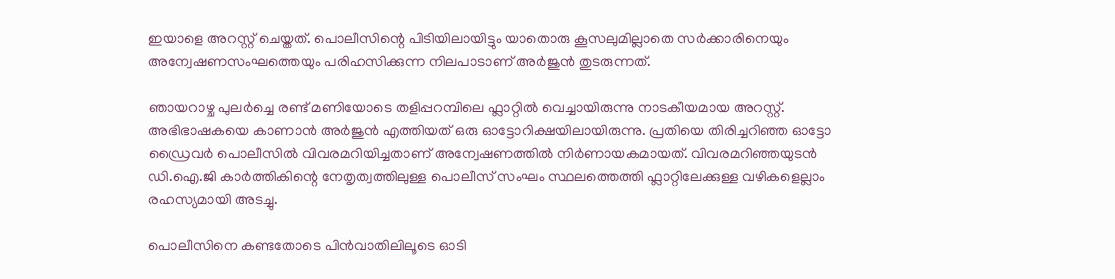ഇയാളെ അറസ്റ്റ് ചെയ്തത്. പൊലീസിന്റെ പിടിയിലായിട്ടും യാതൊരു കൂസലുമില്ലാതെ സർക്കാരിനെയും അന്വേഷണസംഘത്തെയും പരിഹസിക്കുന്ന നിലപാടാണ് അർജുൻ തുടരുന്നത്.

ഞായറാഴ്ച പുലർച്ചെ രണ്ട് മണിയോടെ തളിപ്പറമ്പിലെ ഫ്ലാറ്റിൽ വെച്ചായിരുന്നു നാടകീയമായ അറസ്റ്റ്. അഭിഭാഷകയെ കാണാൻ അർജുൻ എത്തിയത് ഒരു ഓട്ടോറിക്ഷയിലായിരുന്നു. പ്രതിയെ തിരിച്ചറിഞ്ഞ ഓട്ടോ ഡ്രൈവർ പൊലീസിൽ വിവരമറിയിച്ചതാണ് അന്വേഷണത്തിൽ നിർണായകമായത്. വിവരമറിഞ്ഞയുടൻ ഡി.ഐ.ജി കാർത്തികിന്റെ നേതൃത്വത്തിലുള്ള പൊലീസ് സംഘം സ്ഥലത്തെത്തി ഫ്ലാറ്റിലേക്കുള്ള വഴികളെല്ലാം രഹസ്യമായി അടച്ചു.

പൊലീസിനെ കണ്ടതോടെ പിൻവാതിലിലൂടെ ഓടി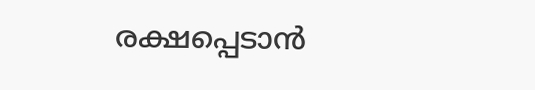രക്ഷപ്പെടാൻ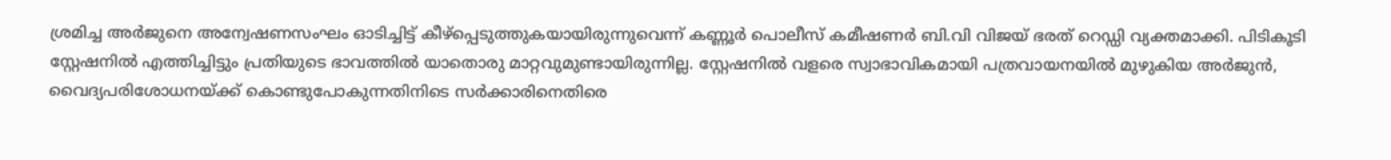ശ്രമിച്ച അർജുനെ അന്വേഷണസംഘം ഓടിച്ചിട്ട് കീഴ്പ്പെടുത്തുകയായിരുന്നുവെന്ന് കണ്ണൂർ പൊലീസ് കമീഷണർ ബി.വി വിജയ് ഭരത് റെഡ്ഡി വ്യക്തമാക്കി. പിടികൂടി സ്റ്റേഷനിൽ എത്തിച്ചിട്ടും പ്രതിയുടെ ഭാവത്തിൽ യാതൊരു മാറ്റവുമുണ്ടായിരുന്നില്ല. സ്റ്റേഷനിൽ വളരെ സ്വാഭാവികമായി പത്രവായനയിൽ മുഴുകിയ അർജുൻ, വൈദ്യപരിശോധനയ്ക്ക് കൊണ്ടുപോകുന്നതിനിടെ സർക്കാരിനെതിരെ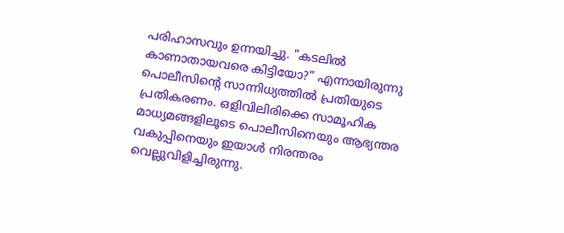പരിഹാസവും ഉന്നയിച്ചു. "കടലിൽ കാണാതായവരെ കിട്ടിയോ?" എന്നായിരുന്നു പൊലീസിന്റെ സാന്നിധ്യത്തിൽ പ്രതിയുടെ പ്രതികരണം. ഒളിവിലിരിക്കെ സാമൂഹിക മാധ്യമങ്ങളിലൂടെ പൊലീസിനെയും ആഭ്യന്തര വകുപ്പിനെയും ഇയാൾ നിരന്തരം വെല്ലുവിളിച്ചിരുന്നു.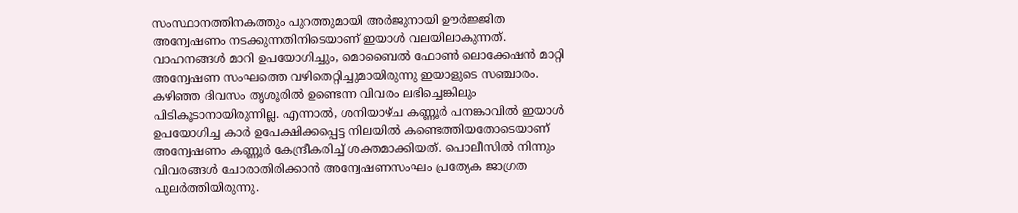സംസ്ഥാനത്തിനകത്തും പുറത്തുമായി അർജുനായി ഊർജ്ജിത അന്വേഷണം നടക്കുന്നതിനിടെയാണ് ഇയാൾ വലയിലാകുന്നത്. വാഹനങ്ങൾ മാറി ഉപയോഗിച്ചും, മൊബൈൽ ഫോൺ ലൊക്കേഷൻ മാറ്റി അന്വേഷണ സംഘത്തെ വഴിതെറ്റിച്ചുമായിരുന്നു ഇയാളുടെ സഞ്ചാരം. കഴിഞ്ഞ ദിവസം തൃശൂരിൽ ഉണ്ടെന്ന വിവരം ലഭിച്ചെങ്കിലും പിടികൂടാനായിരുന്നില്ല. എന്നാൽ, ശനിയാഴ്ച കണ്ണൂർ പനങ്കാവിൽ ഇയാൾ ഉപയോഗിച്ച കാർ ഉപേക്ഷിക്കപ്പെട്ട നിലയിൽ കണ്ടെത്തിയതോടെയാണ് അന്വേഷണം കണ്ണൂർ കേന്ദ്രീകരിച്ച് ശക്തമാക്കിയത്. പൊലീസിൽ നിന്നും വിവരങ്ങൾ ചോരാതിരിക്കാൻ അന്വേഷണസംഘം പ്രത്യേക ജാഗ്രത പുലർത്തിയിരുന്നു.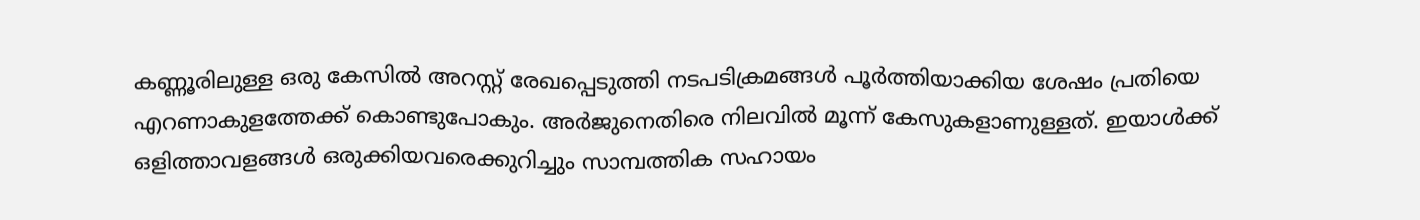കണ്ണൂരിലുള്ള ഒരു കേസിൽ അറസ്റ്റ് രേഖപ്പെടുത്തി നടപടിക്രമങ്ങൾ പൂർത്തിയാക്കിയ ശേഷം പ്രതിയെ എറണാകുളത്തേക്ക് കൊണ്ടുപോകും. അർജുനെതിരെ നിലവിൽ മൂന്ന് കേസുകളാണുള്ളത്. ഇയാൾക്ക് ഒളിത്താവളങ്ങൾ ഒരുക്കിയവരെക്കുറിച്ചും സാമ്പത്തിക സഹായം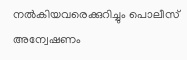നൽകിയവരെക്കുറിച്ചും പൊലീസ് അന്വേഷണം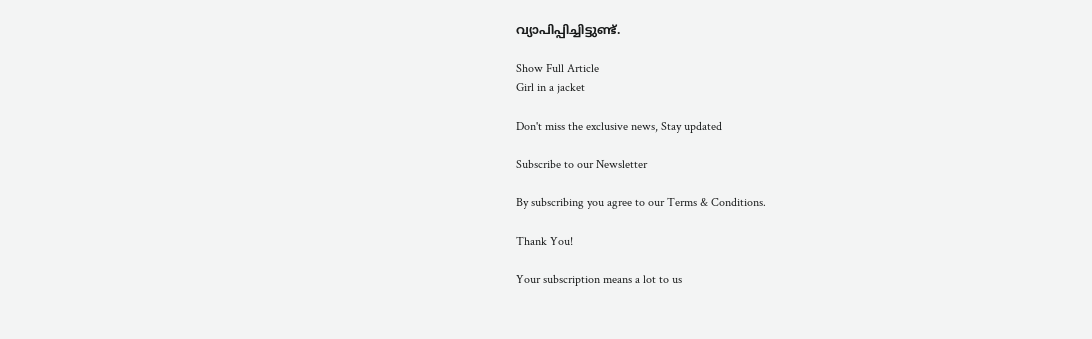വ്യാപിപ്പിച്ചിട്ടുണ്ട്.

Show Full Article
Girl in a jacket

Don't miss the exclusive news, Stay updated

Subscribe to our Newsletter

By subscribing you agree to our Terms & Conditions.

Thank You!

Your subscription means a lot to us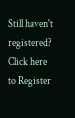Still haven't registered? Click here to Register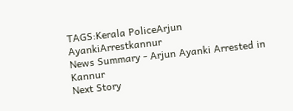TAGS:Kerala PoliceArjun AyankiArrestkannur
News Summary - Arjun Ayanki Arrested in Kannur
Next Story